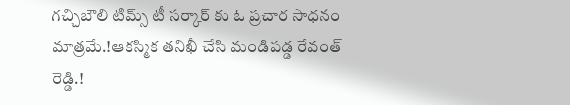గచ్చిబౌలి టిమ్స్ టీ సర్కార్ కు ఓ ప్రచార సాధనం మాత్రమే.!ఆకస్మిక తనిఖీ చేసి మండిపడ్డ రేవంత్ రెడ్డి.!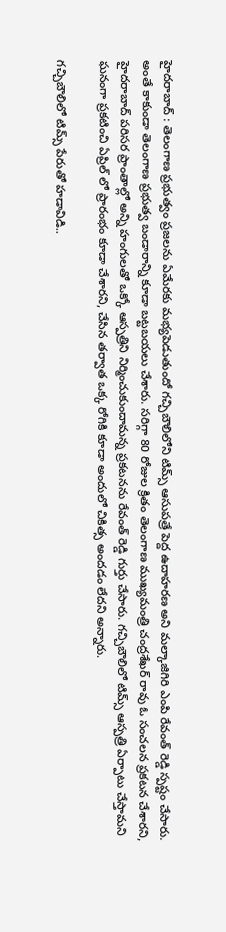హైదరాబాద్ : తెలంగాణ ప్రభుత్వం ప్రజలను ఏమేరకు మభ్యపెడుతుందో గచ్చిబౌలిలోని టిమ్స్ ఆసుపత్రే పెద్ద ఉదాహరణ అని మల్కాజిగిరి ఎంపి రేవంత్ రెడ్డి స్పష్టం చేసారు. అంతే కాకుండా తెలంగాణ ప్రభుత్వ బండారాన్ని కూడా బట్టబయలు చేశారు. సరిగ్గా 80 రోజుల క్రితం తెలంగాణ ముఖ్యమంత్రి చంద్రశేఖర్ రావు ఓ సంచలన ప్రకటన చేశారని, హైదరాబాద్ పరిసర ప్రాంతాల్లో అన్ని హంగులతో ఒక్కో ఆస్పత్రిని నిర్మించుకుందామన్న ప్రకటనను రేవంత్ రెడ్డి గుర్తు చేసారు. గచ్చిబౌలిలో టిమ్స్ ఆస్పత్రి ఏర్పాటు చేస్తామని ఘనంగా ప్రకటించి ఏప్రిల్ లో ప్రారంభం కూడా చేశారని, చేసిన తర్వాత ఒక్క రోగికి కూడా అందులో చికిత్స అందడం లేదని అన్నారు.

గచ్చిబౌలిలో టిమ్స్ పేరుతో హడావిడి..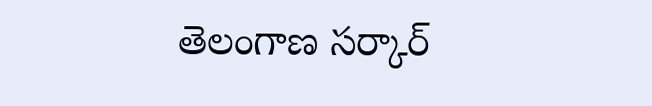తెలంగాణ సర్కార్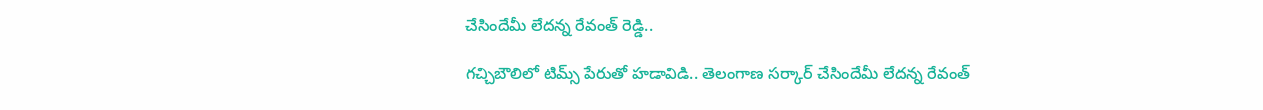చేసిందేమీ లేదన్న రేవంత్ రెడ్డి..

గచ్చిబౌలిలో టిమ్స్ పేరుతో హడావిడి.. తెలంగాణ సర్కార్ చేసిందేమీ లేదన్న రేవంత్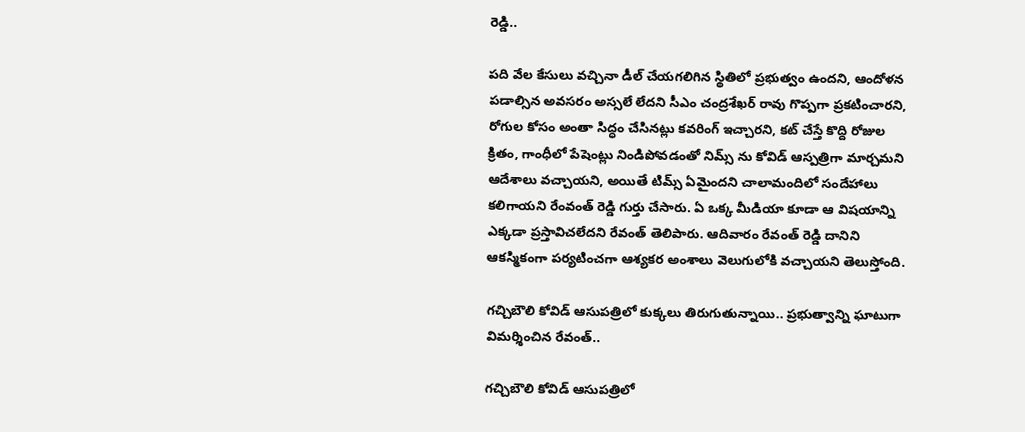రెడ్డి..

పది వేల కేసులు వచ్చినా డీల్ చేయగలిగిన స్థితిలో ప్రభుత్వం ఉందని, ఆందోళన పడాల్సిన అవసరం అస్సలే లేదని సీఎం చంద్రశేఖర్ రావు గొప్పగా ప్రకటించారని, రోగుల కోసం అంతా సిద్ధం చేసినట్లు కవరింగ్ ఇచ్చారని, కట్ చేస్తే కొద్ది రోజుల క్రితం, గాంధీలో పేషెంట్లు నిండిపోవడంతో నిమ్స్ ను కోవిడ్ ఆస్పత్రిగా మార్చమని ఆదేశాలు వచ్చాయని, అయితే టిమ్స్ ఏమైందని చాలామందిలో సందేహాలు కలిగాయని రేంవంత్ రెడ్డి గుర్తు చేసారు. ఏ ఒక్క మీడియా కూడా ఆ విషయాన్ని ఎక్కడా ప్రస్తావిచలేదని రేవంత్ తెలిపారు. ఆదివారం రేవంత్ రెడ్డి దానిని ఆకస్మికంగా పర్యటించగా ఆశ్యకర అంశాలు వెలుగులోకి వచ్చాయని తెలుస్తోంది.

గచ్చిబౌలి కోవిడ్ ఆసుపత్రిలో కుక్కలు తిరుగుతున్నాయి.. ప్రభుత్వాన్ని ఘాటుగా విమర్శించిన రేవంత్..

గచ్చిబౌలి కోవిడ్ ఆసుపత్రిలో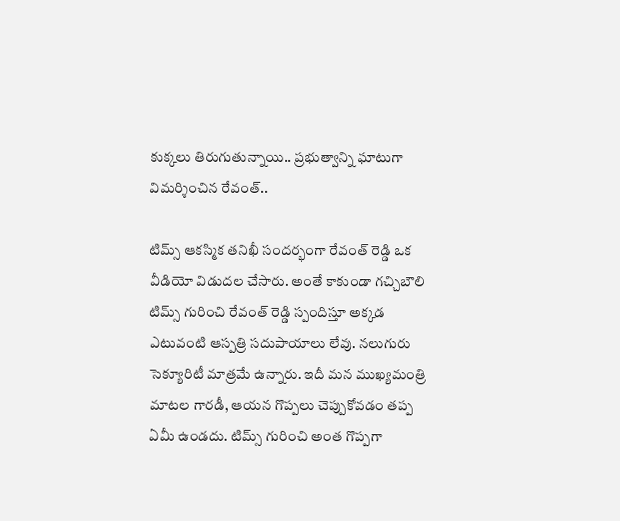కుక్కలు తిరుగుతున్నాయి.. ప్రభుత్వాన్ని ఘాటుగా విమర్శించిన రేవంత్..

టిమ్స్ ఆకస్మిక తనిఖీ సందర్భంగా రేవంత్ రెడ్డి ఒక వీడియో విడుదల చేసారు. అంతే కాకుండా గచ్చిబౌలి టిమ్స్ గురించి రేవంత్ రెడ్డి స్పందిస్తూ అక్కడ ఎటువంటి ఆస్పత్రి సదుపాయాలు లేవు. నలుగురు సెక్యూరిటీ మాత్రమే ఉన్నారు. ఇదీ మన ముఖ్యమంత్రి మాటల గారడీ, ఆయన గొప్పలు చెప్పుకోవడం తప్ప ఏమీ ఉండదు. టిమ్స్ గురించి అంత గొప్పగా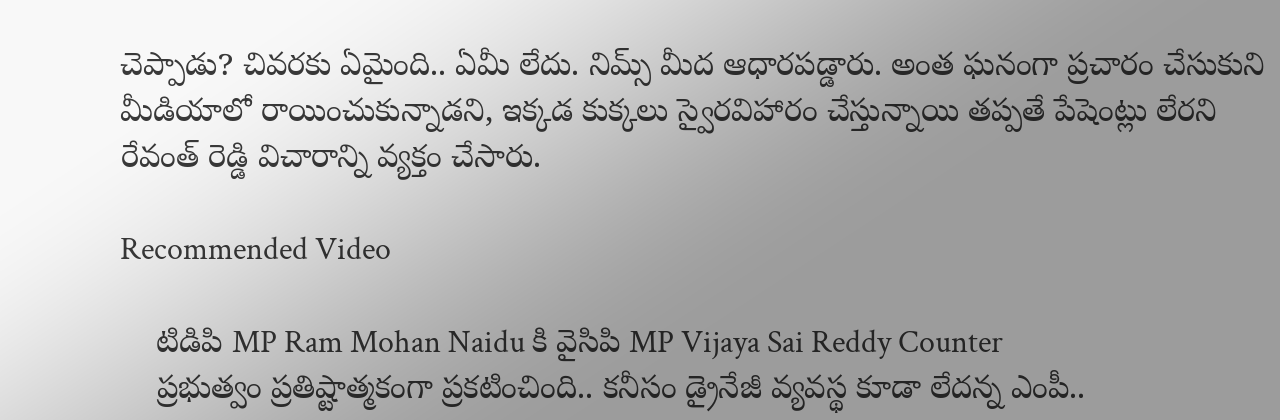చెప్పాడు? చివరకు ఏమైంది.. ఏమీ లేదు. నిమ్స్ మీద ఆధారపడ్డారు. అంత ఘనంగా ప్రచారం చేసుకుని మీడియాలో రాయించుకున్నాడని, ఇక్కడ కుక్కలు స్వైరవిహారం చేస్తున్నాయి తప్పతే పేషెంట్లు లేరని రేవంత్ రెడ్డి విచారాన్ని వ్యక్తం చేసారు.

Recommended Video

    టిడిపి MP Ram Mohan Naidu కి వైసిపి MP Vijaya Sai Reddy Counter
    ప్రభుత్వం ప్రతిష్టాత్మకంగా ప్రకటించింది.. కనీసం డ్రైనేజీ వ్యవస్థ కూడా లేదన్న ఎంపీ..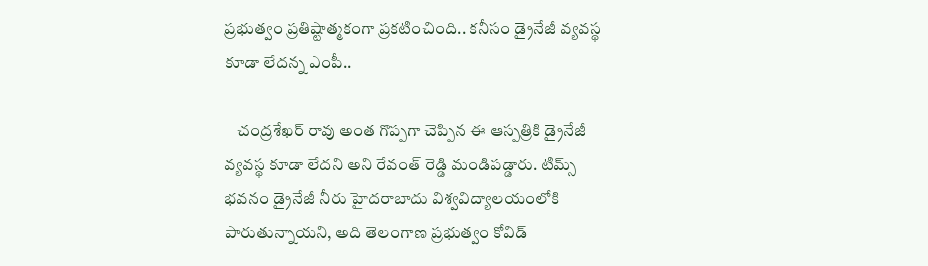ప్రభుత్వం ప్రతిష్టాత్మకంగా ప్రకటించింది.. కనీసం డ్రైనేజీ వ్యవస్థ కూడా లేదన్న ఎంపీ..

    చంద్రశేఖర్ రావు అంత గొప్పగా చెప్పిన ఈ ఆస్పత్రికి డ్రైనేజీ వ్యవస్థ కూడా లేదని అని రేవంత్ రెడ్డి మండిపడ్డారు. టిమ్స్ భవనం డ్రైనేజీ నీరు హైదరాబాదు విశ్వవిద్యాలయంలోకి పారుతున్నాయని, అది తెలంగాణ ప్రభుత్వం కోవిడ్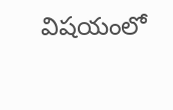విషయంలో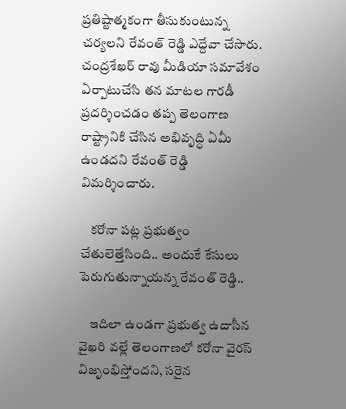ప్రతిష్టాత్మకంగా తీసుకుంటున్న చర్యలని రేవంత్ రెడ్డి ఎద్దేవా చేసారు. చంద్రశేఖర్ రావు మీడియా సమావేశం ఏర్పాటుచేసి తన మాటల గారడీ ప్రదర్శించడం తప్ప తెలంగాణ రాష్ట్రానికి చేసిన అభివృద్ధి ఏమీ ఉండదని రేవంత్ రెడ్డి విమర్శించారు.

    కరోనా పట్ల ప్రభుత్వం చేతులెత్తేసింది.. అందుకే కేసులు పెరుగుతున్నాయన్న రేవంత్ రెడ్డి..

    ఇదిలా ఉండగా ప్రభుత్వ ఉదాసీన వైఖరి వల్లే తెలంగాణలో కరోనా వైరస్ విజృంభిస్తోందని, సరైన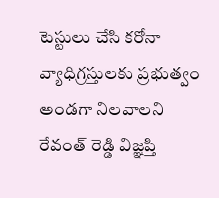టెస్టులు చేసి కరోనా వ్యాధిగ్రస్తులకు ప్రభుత్వం అండగా నిలవాలని రేవంత్ రెడ్డి విజ్ఞప్తి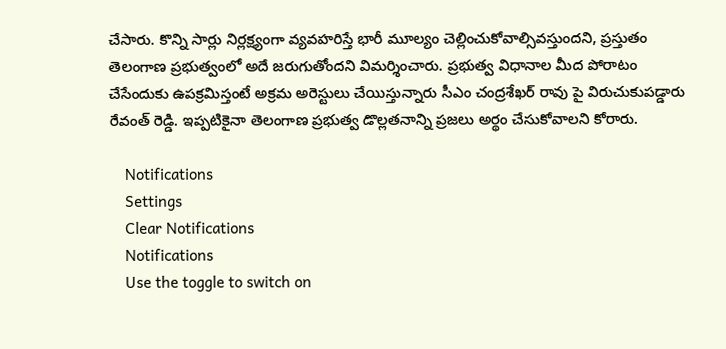చేసారు. కొన్ని సార్లు నిర్లక్ష్యంగా వ్యవహరిస్తే భారీ మూల్యం చెల్లించుకోవాల్సివస్తుందని, ప్రస్తుతం తెలంగాణ ప్రభుత్వంలో అదే జరుగుతోందని విమర్శించారు. ప్రభుత్వ విధానాల మీద పోరాటం చేసేందుకు ఉపక్రమిస్తంటే అక్రమ అరెస్టులు చేయిస్తున్నారు సీఎం చంద్రశేఖర్ రావు పై విరుచుకుపడ్డారు రేవంత్ రెడ్డి. ఇప్పటికైనా తెలంగాణ ప్రభుత్వ డొల్లతనాన్ని ప్రజలు అర్థం చేసుకోవాలని కోరారు.

    Notifications
    Settings
    Clear Notifications
    Notifications
    Use the toggle to switch on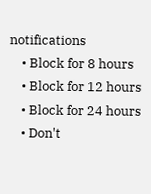notifications
    • Block for 8 hours
    • Block for 12 hours
    • Block for 24 hours
    • Don't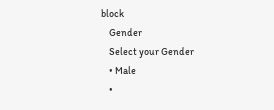block
    Gender
    Select your Gender
    • Male
    •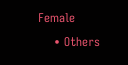Female
    • Others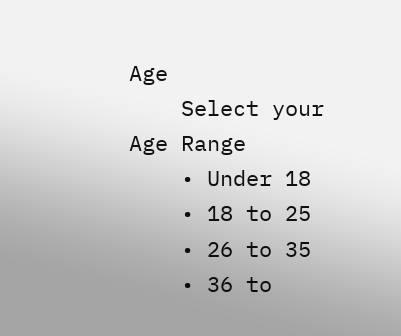Age
    Select your Age Range
    • Under 18
    • 18 to 25
    • 26 to 35
    • 36 to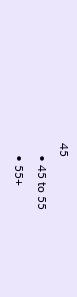45
    • 45 to 55
    • 55+